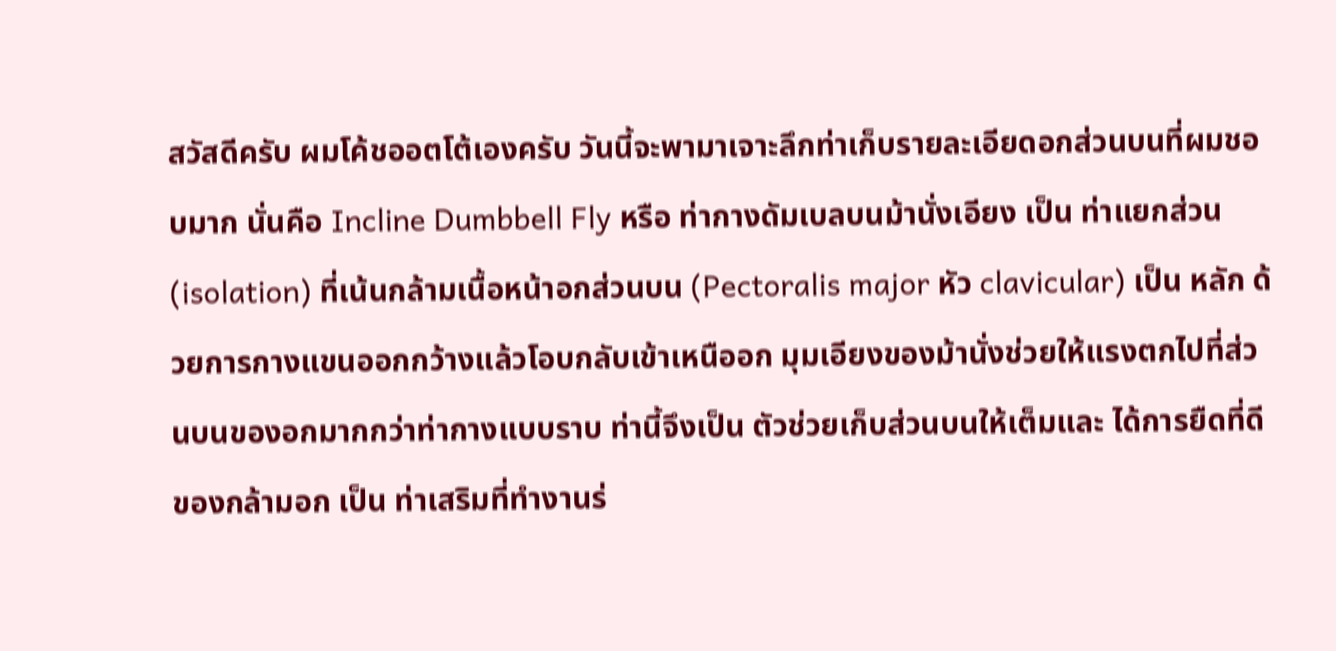สวัสดีครับ ผมโค้ชออตโต้เองครับ วันนี้จะพามาเจาะลึกท่าเก็บรายละเอียดอกส่วนบนที่ผมชอบมาก นั่นคือ Incline Dumbbell Fly หรือ ท่ากางดัมเบลบนม้านั่งเอียง เป็น ท่าแยกส่วน (isolation) ที่เน้นกล้ามเนื้อหน้าอกส่วนบน (Pectoralis major หัว clavicular) เป็น หลัก ด้วยการกางแขนออกกว้างแล้วโอบกลับเข้าเหนืออก มุมเอียงของม้านั่งช่วยให้แรงตกไปที่ส่วนบนของอกมากกว่าท่ากางแบบราบ ท่านี้จึงเป็น ตัวช่วยเก็บส่วนบนให้เต็มและ ได้การยืดที่ดีของกล้ามอก เป็น ท่าเสริมที่ทำงานร่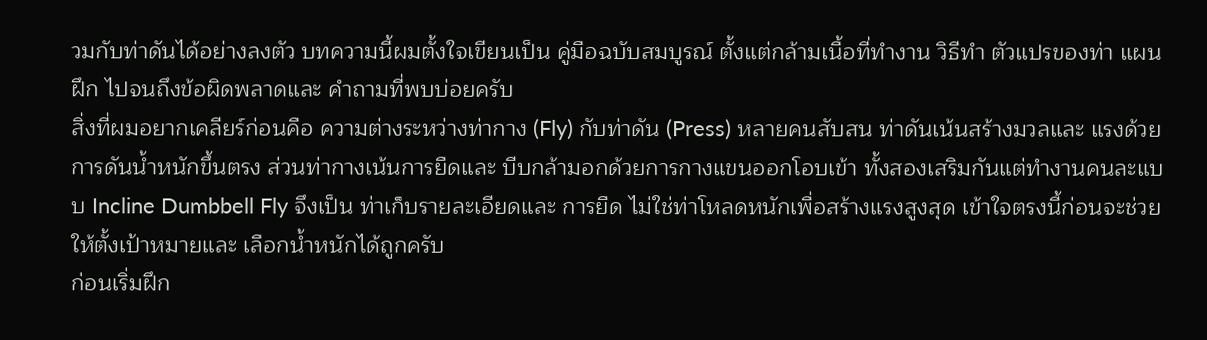วมกับท่าดันได้อย่างลงตัว บทความนี้ผมตั้งใจเขียนเป็น คู่มือฉบับสมบูรณ์ ตั้งแต่กล้ามเนื้อที่ทำงาน วิธีทำ ตัวแปรของท่า แผนฝึก ไปจนถึงข้อผิดพลาดและ คำถามที่พบบ่อยครับ
สิ่งที่ผมอยากเคลียร์ก่อนคือ ความต่างระหว่างท่ากาง (Fly) กับท่าดัน (Press) หลายคนสับสน ท่าดันเน้นสร้างมวลและ แรงด้วยการดันน้ำหนักขึ้นตรง ส่วนท่ากางเน้นการยืดและ บีบกล้ามอกด้วยการกางแขนออกโอบเข้า ทั้งสองเสริมกันแต่ทำงานคนละแบบ Incline Dumbbell Fly จึงเป็น ท่าเก็บรายละเอียดและ การยืด ไม่ใช่ท่าโหลดหนักเพื่อสร้างแรงสูงสุด เข้าใจตรงนี้ก่อนจะช่วยให้ตั้งเป้าหมายและ เลือกน้ำหนักได้ถูกครับ
ก่อนเริ่มฝึก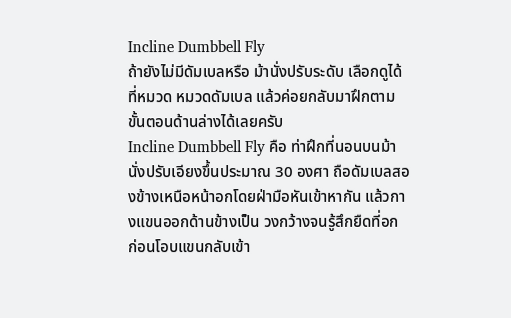Incline Dumbbell Fly
ถ้ายังไม่มีดัมเบลหรือ ม้านั่งปรับระดับ เลือกดูได้ที่หมวด หมวดดัมเบล แล้วค่อยกลับมาฝึกตามขั้นตอนด้านล่างได้เลยครับ
Incline Dumbbell Fly คือ ท่าฝึกที่นอนบนม้านั่งปรับเอียงขึ้นประมาณ 30 องศา ถือดัมเบลสองข้างเหนือหน้าอกโดยฝ่ามือหันเข้าหากัน แล้วกางแขนออกด้านข้างเป็น วงกว้างจนรู้สึกยืดที่อก ก่อนโอบแขนกลับเข้า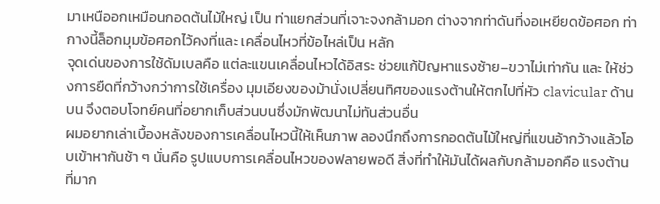มาเหนืออกเหมือนกอดต้นไม้ใหญ่ เป็น ท่าแยกส่วนที่เจาะจงกล้ามอก ต่างจากท่าดันที่งอเหยียดข้อศอก ท่ากางนี้ล็อกมุมข้อศอกไว้คงที่และ เคลื่อนไหวที่ข้อไหล่เป็น หลัก
จุดเด่นของการใช้ดัมเบลคือ แต่ละแขนเคลื่อนไหวได้อิสระ ช่วยแก้ปัญหาแรงซ้าย–ขวาไม่เท่ากัน และ ให้ช่วงการยืดที่กว้างกว่าการใช้เครื่อง มุมเอียงของม้านั่งเปลี่ยนทิศของแรงต้านให้ตกไปที่หัว clavicular ด้านบน จึงตอบโจทย์คนที่อยากเก็บส่วนบนซึ่งมักพัฒนาไม่ทันส่วนอื่น
ผมอยากเล่าเบื้องหลังของการเคลื่อนไหวนี้ให้เห็นภาพ ลองนึกถึงการกอดต้นไม้ใหญ่ที่แขนอ้ากว้างแล้วโอบเข้าหากันช้า ๆ นั่นคือ รูปแบบการเคลื่อนไหวของฟลายพอดี สิ่งที่ทำให้มันได้ผลกับกล้ามอกคือ แรงต้านที่มาก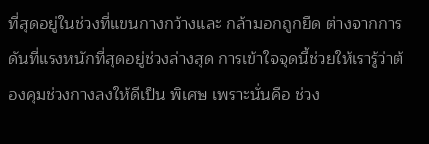ที่สุดอยู่ในช่วงที่แขนกางกว้างและ กล้ามอกถูกยืด ต่างจากการดันที่แรงหนักที่สุดอยู่ช่วงล่างสุด การเข้าใจจุดนี้ช่วยให้เรารู้ว่าต้องคุมช่วงกางลงให้ดีเป็น พิเศษ เพราะนั่นคือ ช่วง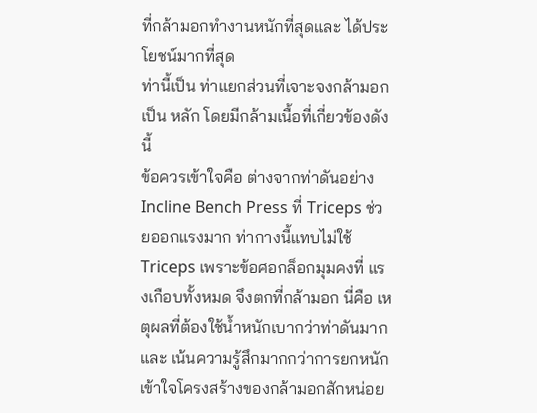ที่กล้ามอกทำงานหนักที่สุดและ ได้ประโยชน์มากที่สุด
ท่านี้เป็น ท่าแยกส่วนที่เจาะจงกล้ามอกเป็น หลัก โดยมีกล้ามเนื้อที่เกี่ยวข้องดังนี้
ข้อควรเข้าใจคือ ต่างจากท่าดันอย่าง Incline Bench Press ที่ Triceps ช่วยออกแรงมาก ท่ากางนี้แทบไม่ใช้ Triceps เพราะข้อศอกล็อกมุมคงที่ แรงเกือบทั้งหมด จึงตกที่กล้ามอก นี่คือ เหตุผลที่ต้องใช้น้ำหนักเบากว่าท่าดันมาก และ เน้นความรู้สึกมากกว่าการยกหนัก
เข้าใจโครงสร้างของกล้ามอกสักหน่อย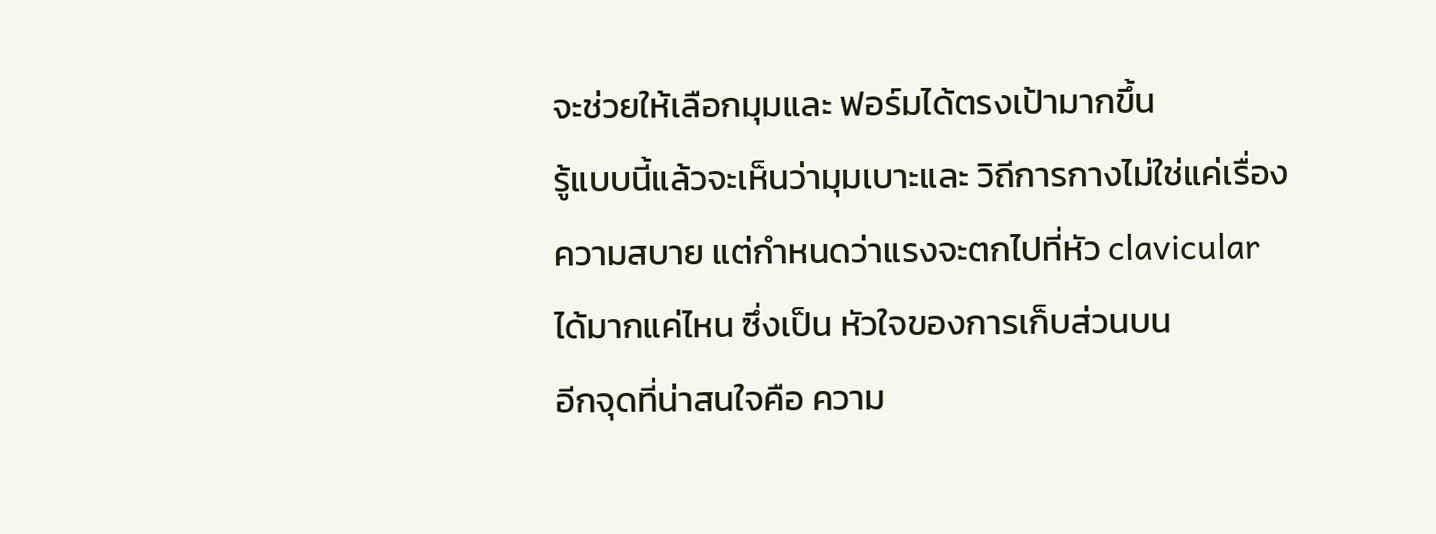จะช่วยให้เลือกมุมและ ฟอร์มได้ตรงเป้ามากขึ้น
รู้แบบนี้แล้วจะเห็นว่ามุมเบาะและ วิถีการกางไม่ใช่แค่เรื่องความสบาย แต่กำหนดว่าแรงจะตกไปที่หัว clavicular ได้มากแค่ไหน ซึ่งเป็น หัวใจของการเก็บส่วนบน
อีกจุดที่น่าสนใจคือ ความ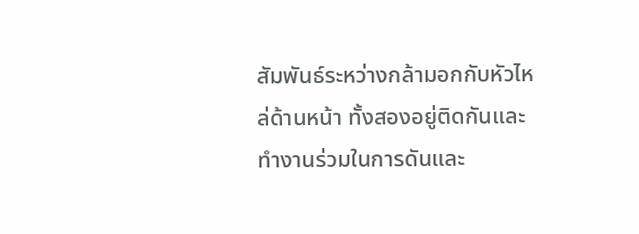สัมพันธ์ระหว่างกล้ามอกกับหัวไหล่ด้านหน้า ทั้งสองอยู่ติดกันและ ทำงานร่วมในการดันและ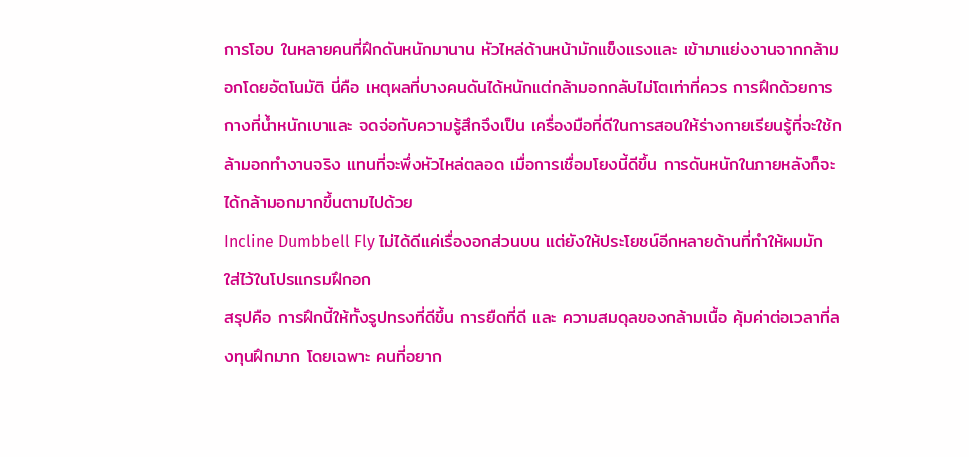การโอบ ในหลายคนที่ฝึกดันหนักมานาน หัวไหล่ด้านหน้ามักแข็งแรงและ เข้ามาแย่งงานจากกล้ามอกโดยอัตโนมัติ นี่คือ เหตุผลที่บางคนดันได้หนักแต่กล้ามอกกลับไม่โตเท่าที่ควร การฝึกด้วยการกางที่น้ำหนักเบาและ จดจ่อกับความรู้สึกจึงเป็น เครื่องมือที่ดีในการสอนให้ร่างกายเรียนรู้ที่จะใช้กล้ามอกทำงานจริง แทนที่จะพึ่งหัวไหล่ตลอด เมื่อการเชื่อมโยงนี้ดีขึ้น การดันหนักในภายหลังก็จะได้กล้ามอกมากขึ้นตามไปด้วย
Incline Dumbbell Fly ไม่ได้ดีแค่เรื่องอกส่วนบน แต่ยังให้ประโยชน์อีกหลายด้านที่ทำให้ผมมักใส่ไว้ในโปรแกรมฝึกอก
สรุปคือ การฝึกนี้ให้ทั้งรูปทรงที่ดีขึ้น การยืดที่ดี และ ความสมดุลของกล้ามเนื้อ คุ้มค่าต่อเวลาที่ลงทุนฝึกมาก โดยเฉพาะ คนที่อยาก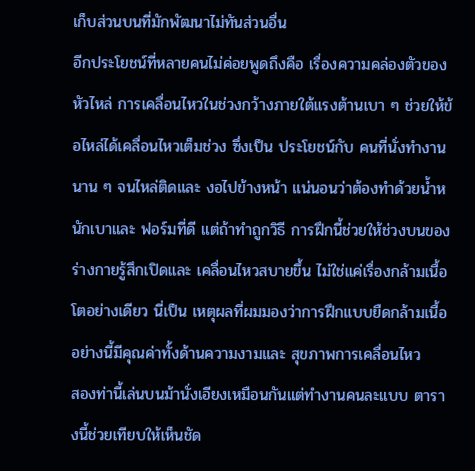เก็บส่วนบนที่มักพัฒนาไม่ทันส่วนอื่น
อีกประโยชน์ที่หลายคนไม่ค่อยพูดถึงคือ เรื่องความคล่องตัวของหัวไหล่ การเคลื่อนไหวในช่วงกว้างภายใต้แรงต้านเบา ๆ ช่วยให้ข้อไหล่ได้เคลื่อนไหวเต็มช่วง ซึ่งเป็น ประโยชน์กับ คนที่นั่งทำงานนาน ๆ จนไหล่ติดและ งอไปข้างหน้า แน่นอนว่าต้องทำด้วยน้ำหนักเบาและ ฟอร์มที่ดี แต่ถ้าทำถูกวิธี การฝึกนี้ช่วยให้ช่วงบนของร่างกายรู้สึกเปิดและ เคลื่อนไหวสบายขึ้น ไม่ใช่แค่เรื่องกล้ามเนื้อโตอย่างเดียว นี่เป็น เหตุผลที่ผมมองว่าการฝึกแบบยืดกล้ามเนื้ออย่างนี้มีคุณค่าทั้งด้านความงามและ สุขภาพการเคลื่อนไหว
สองท่านี้เล่นบนม้านั่งเอียงเหมือนกันแต่ทำงานคนละแบบ ตารางนี้ช่วยเทียบให้เห็นชัด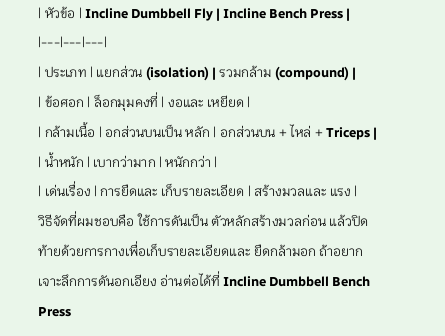| หัวข้อ | Incline Dumbbell Fly | Incline Bench Press |
|---|---|---|
| ประเภท | แยกส่วน (isolation) | รวมกล้าม (compound) |
| ข้อศอก | ล็อกมุมคงที่ | งอและ เหยียด |
| กล้ามเนื้อ | อกส่วนบนเป็น หลัก | อกส่วนบน + ไหล่ + Triceps |
| น้ำหนัก | เบากว่ามาก | หนักกว่า |
| เด่นเรื่อง | การยืดและ เก็บรายละเอียด | สร้างมวลและ แรง |
วิธีจัดที่ผมชอบคือ ใช้การดันเป็น ตัวหลักสร้างมวลก่อน แล้วปิดท้ายด้วยการกางเพื่อเก็บรายละเอียดและ ยืดกล้ามอก ถ้าอยากเจาะลึกการดันอกเอียง อ่านต่อได้ที่ Incline Dumbbell Bench Press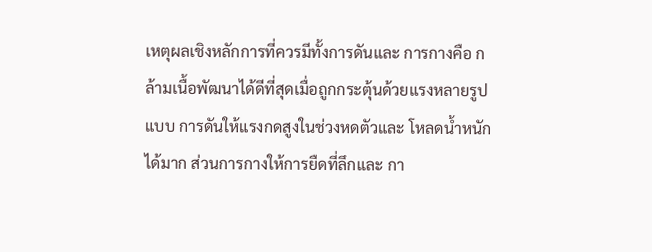เหตุผลเชิงหลักการที่ควรมีทั้งการดันและ การกางคือ กล้ามเนื้อพัฒนาได้ดีที่สุดเมื่อถูกกระตุ้นด้วยแรงหลายรูปแบบ การดันให้แรงกดสูงในช่วงหดตัวและ โหลดน้ำหนักได้มาก ส่วนการกางให้การยืดที่ลึกและ กา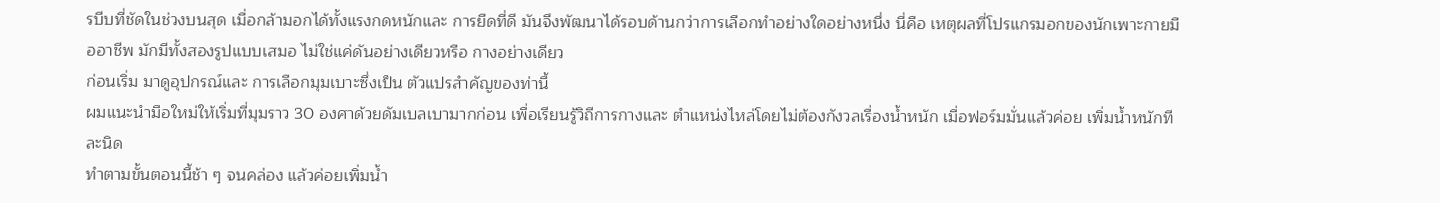รบีบที่ชัดในช่วงบนสุด เมื่อกล้ามอกได้ทั้งแรงกดหนักและ การยืดที่ดี มันจึงพัฒนาได้รอบด้านกว่าการเลือกทำอย่างใดอย่างหนึ่ง นี่คือ เหตุผลที่โปรแกรมอกของนักเพาะกายมืออาชีพ มักมีทั้งสองรูปแบบเสมอ ไม่ใช่แค่ดันอย่างเดียวหรือ กางอย่างเดียว
ก่อนเริ่ม มาดูอุปกรณ์และ การเลือกมุมเบาะซึ่งเป็น ตัวแปรสำคัญของท่านี้
ผมแนะนำมือใหม่ให้เริ่มที่มุมราว 30 องศาด้วยดัมเบลเบามากก่อน เพื่อเรียนรู้วิถีการกางและ ตำแหน่งไหล่โดยไม่ต้องกังวลเรื่องน้ำหนัก เมื่อฟอร์มมั่นแล้วค่อย เพิ่มน้ำหนักทีละนิด
ทำตามขั้นตอนนี้ช้า ๆ จนคล่อง แล้วค่อยเพิ่มน้ำ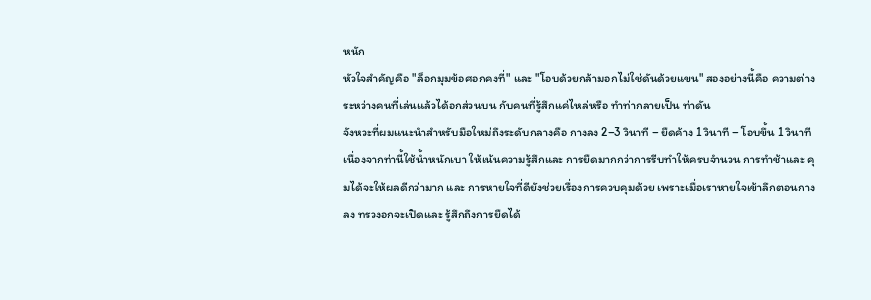หนัก
หัวใจสำคัญคือ "ล็อกมุมข้อศอกคงที่" และ "โอบด้วยกล้ามอกไม่ใช่ดันด้วยแขน" สองอย่างนี้คือ ความต่างระหว่างคนที่เล่นแล้วได้อกส่วนบน กับคนที่รู้สึกแค่ไหล่หรือ ทำท่ากลายเป็น ท่าดัน
จังหวะที่ผมแนะนำสำหรับมือใหม่ถึงระดับกลางคือ กางลง 2–3 วินาที – ยืดค้าง 1 วินาที – โอบขึ้น 1 วินาที
เนื่องจากท่านี้ใช้น้ำหนักเบา ให้เน้นความรู้สึกและ การยืดมากกว่าการรีบทำให้ครบจำนวน การทำช้าและ คุมได้จะให้ผลดีกว่ามาก และ การหายใจที่ดียังช่วยเรื่องการควบคุมด้วย เพราะเมื่อเราหายใจเข้าลึกตอนกางลง ทรวงอกจะเปิดและ รู้สึกถึงการยืดได้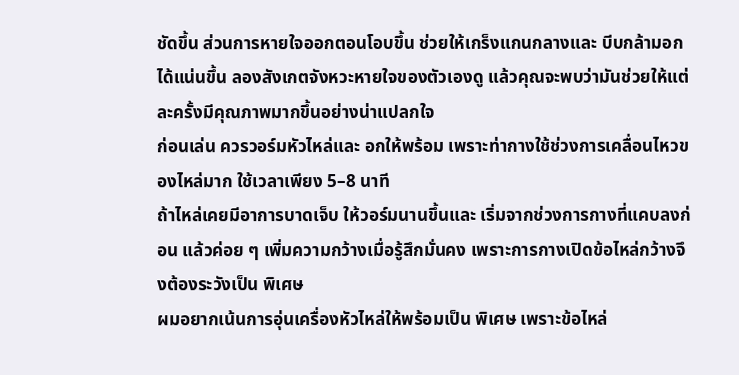ชัดขึ้น ส่วนการหายใจออกตอนโอบขึ้น ช่วยให้เกร็งแกนกลางและ บีบกล้ามอกได้แน่นขึ้น ลองสังเกตจังหวะหายใจของตัวเองดู แล้วคุณจะพบว่ามันช่วยให้แต่ละครั้งมีคุณภาพมากขึ้นอย่างน่าแปลกใจ
ก่อนเล่น ควรวอร์มหัวไหล่และ อกให้พร้อม เพราะท่ากางใช้ช่วงการเคลื่อนไหวของไหล่มาก ใช้เวลาเพียง 5–8 นาที
ถ้าไหล่เคยมีอาการบาดเจ็บ ให้วอร์มนานขึ้นและ เริ่มจากช่วงการกางที่แคบลงก่อน แล้วค่อย ๆ เพิ่มความกว้างเมื่อรู้สึกมั่นคง เพราะการกางเปิดข้อไหล่กว้างจึงต้องระวังเป็น พิเศษ
ผมอยากเน้นการอุ่นเครื่องหัวไหล่ให้พร้อมเป็น พิเศษ เพราะข้อไหล่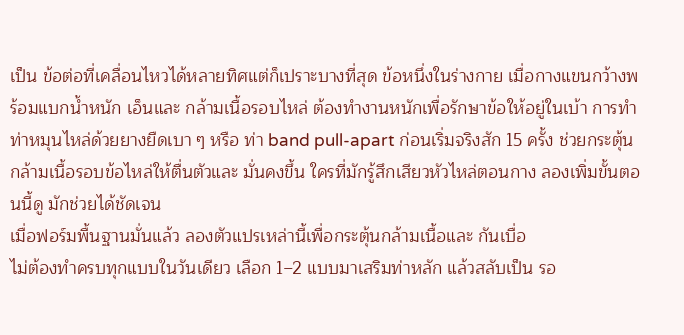เป็น ข้อต่อที่เคลื่อนไหวได้หลายทิศแต่ก็เปราะบางที่สุด ข้อหนึ่งในร่างกาย เมื่อกางแขนกว้างพร้อมแบกน้ำหนัก เอ็นและ กล้ามเนื้อรอบไหล่ ต้องทำงานหนักเพื่อรักษาข้อให้อยู่ในเบ้า การทำท่าหมุนไหล่ด้วยยางยืดเบา ๆ หรือ ท่า band pull-apart ก่อนเริ่มจริงสัก 15 ครั้ง ช่วยกระตุ้นกล้ามเนื้อรอบข้อไหล่ให้ตื่นตัวและ มั่นคงขึ้น ใครที่มักรู้สึกเสียวหัวไหล่ตอนกาง ลองเพิ่มขั้นตอนนี้ดู มักช่วยได้ชัดเจน
เมื่อฟอร์มพื้นฐานมั่นแล้ว ลองตัวแปรเหล่านี้เพื่อกระตุ้นกล้ามเนื้อและ กันเบื่อ
ไม่ต้องทำครบทุกแบบในวันเดียว เลือก 1–2 แบบมาเสริมท่าหลัก แล้วสลับเป็น รอ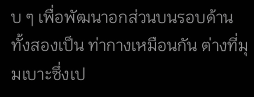บ ๆ เพื่อพัฒนาอกส่วนบนรอบด้าน
ทั้งสองเป็น ท่ากางเหมือนกัน ต่างที่มุมเบาะซึ่งเป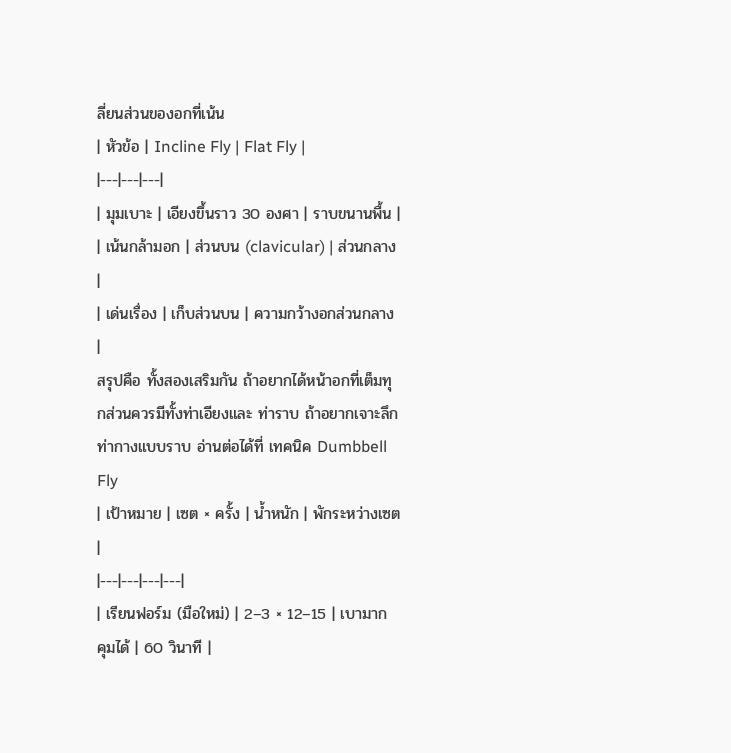ลี่ยนส่วนของอกที่เน้น
| หัวข้อ | Incline Fly | Flat Fly |
|---|---|---|
| มุมเบาะ | เอียงขึ้นราว 30 องศา | ราบขนานพื้น |
| เน้นกล้ามอก | ส่วนบน (clavicular) | ส่วนกลาง |
| เด่นเรื่อง | เก็บส่วนบน | ความกว้างอกส่วนกลาง |
สรุปคือ ทั้งสองเสริมกัน ถ้าอยากได้หน้าอกที่เต็มทุกส่วนควรมีทั้งท่าเอียงและ ท่าราบ ถ้าอยากเจาะลึกท่ากางแบบราบ อ่านต่อได้ที่ เทคนิค Dumbbell Fly
| เป้าหมาย | เซต × ครั้ง | น้ำหนัก | พักระหว่างเซต |
|---|---|---|---|
| เรียนฟอร์ม (มือใหม่) | 2–3 × 12–15 | เบามาก คุมได้ | 60 วินาที |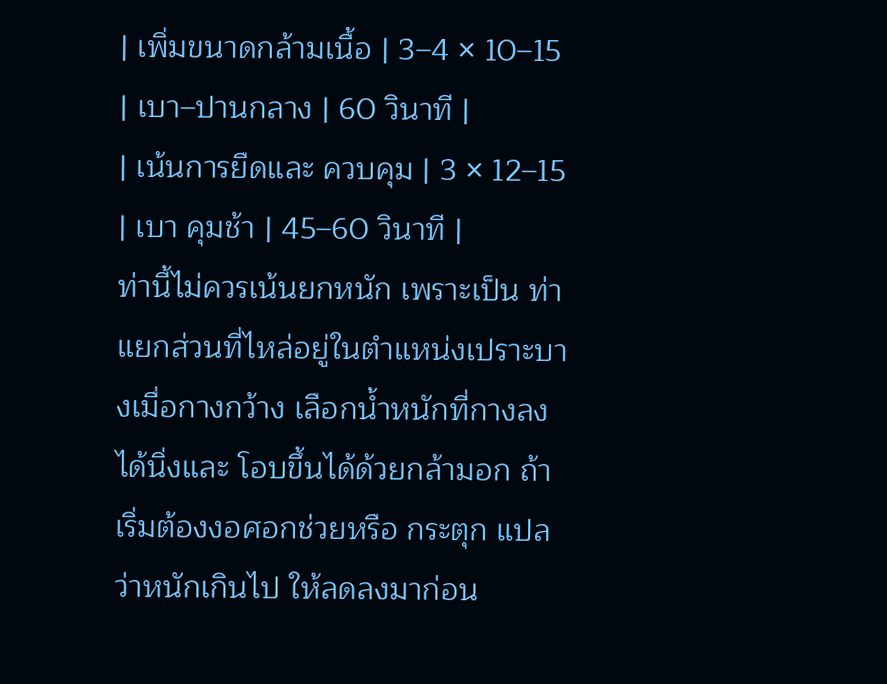| เพิ่มขนาดกล้ามเนื้อ | 3–4 × 10–15 | เบา–ปานกลาง | 60 วินาที |
| เน้นการยืดและ ควบคุม | 3 × 12–15 | เบา คุมช้า | 45–60 วินาที |
ท่านี้ไม่ควรเน้นยกหนัก เพราะเป็น ท่าแยกส่วนที่ไหล่อยู่ในตำแหน่งเปราะบางเมื่อกางกว้าง เลือกน้ำหนักที่กางลงได้นิ่งและ โอบขึ้นได้ด้วยกล้ามอก ถ้าเริ่มต้องงอศอกช่วยหรือ กระตุก แปลว่าหนักเกินไป ให้ลดลงมาก่อน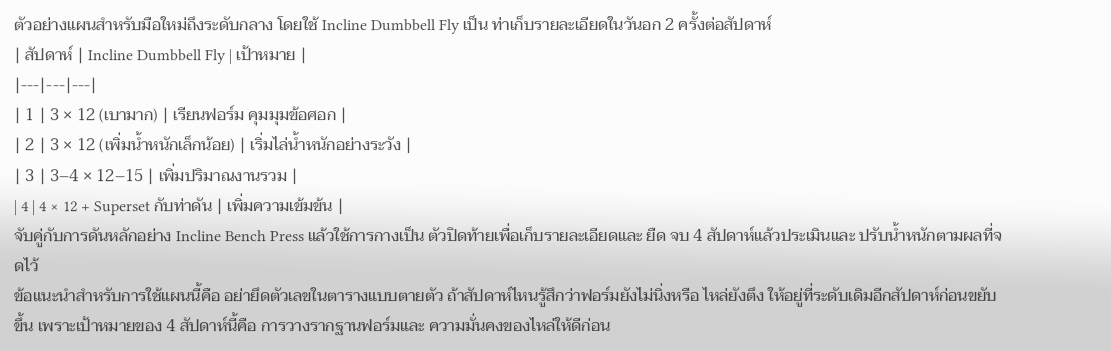ตัวอย่างแผนสำหรับมือใหม่ถึงระดับกลาง โดยใช้ Incline Dumbbell Fly เป็น ท่าเก็บรายละเอียดในวันอก 2 ครั้งต่อสัปดาห์
| สัปดาห์ | Incline Dumbbell Fly | เป้าหมาย |
|---|---|---|
| 1 | 3 × 12 (เบามาก) | เรียนฟอร์ม คุมมุมข้อศอก |
| 2 | 3 × 12 (เพิ่มน้ำหนักเล็กน้อย) | เริ่มไล่น้ำหนักอย่างระวัง |
| 3 | 3–4 × 12–15 | เพิ่มปริมาณงานรวม |
| 4 | 4 × 12 + Superset กับท่าดัน | เพิ่มความเข้มข้น |
จับคู่กับการดันหลักอย่าง Incline Bench Press แล้วใช้การกางเป็น ตัวปิดท้ายเพื่อเก็บรายละเอียดและ ยืด จบ 4 สัปดาห์แล้วประเมินและ ปรับน้ำหนักตามผลที่จดไว้
ข้อแนะนำสำหรับการใช้แผนนี้คือ อย่ายึดตัวเลขในตารางแบบตายตัว ถ้าสัปดาห์ไหนรู้สึกว่าฟอร์มยังไม่นิ่งหรือ ไหล่ยังตึง ให้อยู่ที่ระดับเดิมอีกสัปดาห์ก่อนขยับขึ้น เพราะเป้าหมายของ 4 สัปดาห์นี้คือ การวางรากฐานฟอร์มและ ความมั่นคงของไหล่ให้ดีก่อน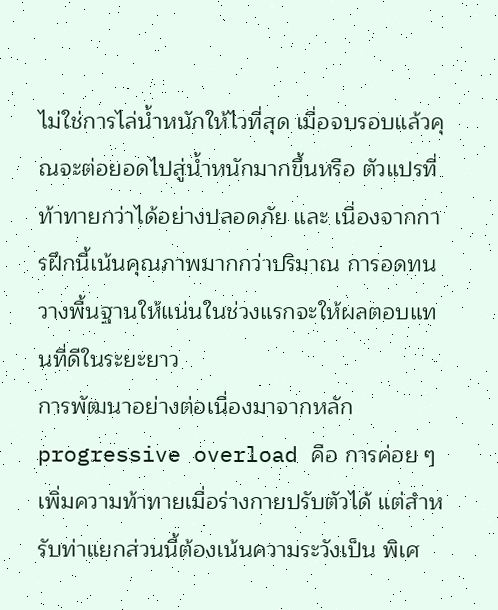ไม่ใช่การไล่น้ำหนักให้ไวที่สุด เมื่อจบรอบแล้วคุณจะต่อยอดไปสู่น้ำหนักมากขึ้นหรือ ตัวแปรที่ท้าทายกว่าได้อย่างปลอดภัย และ เนื่องจากการฝึกนี้เน้นคุณภาพมากกว่าปริมาณ การอดทนวางพื้นฐานให้แน่นในช่วงแรกจะให้ผลตอบแทนที่ดีในระยะยาว
การพัฒนาอย่างต่อเนื่องมาจากหลัก progressive overload คือ การค่อย ๆ เพิ่มความท้าทายเมื่อร่างกายปรับตัวได้ แต่สำหรับท่าแยกส่วนนี้ต้องเน้นความระวังเป็น พิเศ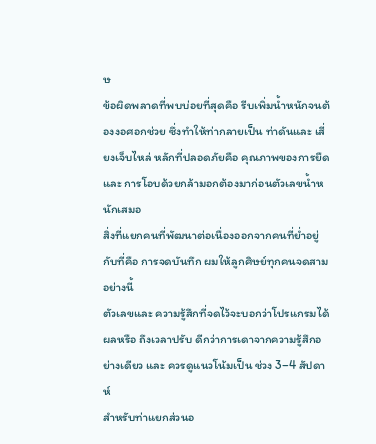ษ
ข้อผิดพลาดที่พบบ่อยที่สุดคือ รีบเพิ่มน้ำหนักจนต้องงอศอกช่วย ซึ่งทำให้ท่ากลายเป็น ท่าดันและ เสี่ยงเจ็บไหล่ หลักที่ปลอดภัยคือ คุณภาพของการยืดและ การโอบด้วยกล้ามอกต้องมาก่อนตัวเลขน้ำหนักเสมอ
สิ่งที่แยกคนที่พัฒนาต่อเนื่องออกจากคนที่ย่ำอยู่กับที่คือ การจดบันทึก ผมให้ลูกศิษย์ทุกคนจดสามอย่างนี้
ตัวเลขและ ความรู้สึกที่จดไว้จะบอกว่าโปรแกรมได้ผลหรือ ถึงเวลาปรับ ดีกว่าการเดาจากความรู้สึกอย่างเดียว และ ควรดูแนวโน้มเป็น ช่วง 3–4 สัปดาห์
สำหรับท่าแยกส่วนอ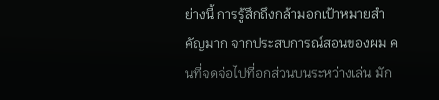ย่างนี้ การรู้สึกถึงกล้ามอกเป้าหมายสำคัญมาก จากประสบการณ์สอนของผม คนที่จดจ่อไปที่อกส่วนบนระหว่างเล่น มัก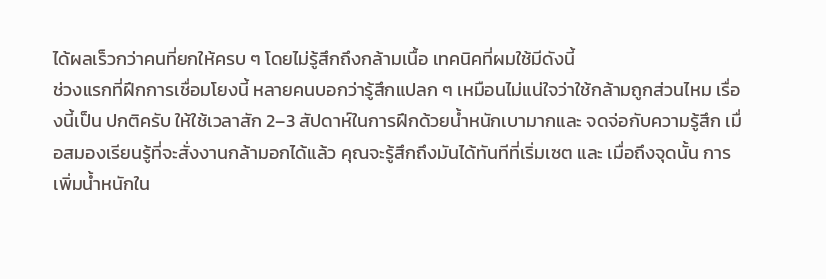ได้ผลเร็วกว่าคนที่ยกให้ครบ ๆ โดยไม่รู้สึกถึงกล้ามเนื้อ เทคนิคที่ผมใช้มีดังนี้
ช่วงแรกที่ฝึกการเชื่อมโยงนี้ หลายคนบอกว่ารู้สึกแปลก ๆ เหมือนไม่แน่ใจว่าใช้กล้ามถูกส่วนไหม เรื่องนี้เป็น ปกติครับ ให้ใช้เวลาสัก 2–3 สัปดาห์ในการฝึกด้วยน้ำหนักเบามากและ จดจ่อกับความรู้สึก เมื่อสมองเรียนรู้ที่จะสั่งงานกล้ามอกได้แล้ว คุณจะรู้สึกถึงมันได้ทันทีที่เริ่มเซต และ เมื่อถึงจุดนั้น การเพิ่มน้ำหนักใน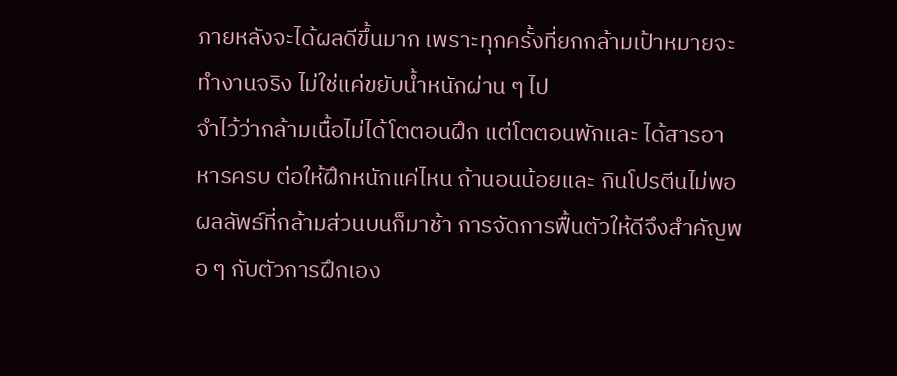ภายหลังจะได้ผลดีขึ้นมาก เพราะทุกครั้งที่ยกกล้ามเป้าหมายจะทำงานจริง ไม่ใช่แค่ขยับน้ำหนักผ่าน ๆ ไป
จำไว้ว่ากล้ามเนื้อไม่ได้โตตอนฝึก แต่โตตอนพักและ ได้สารอาหารครบ ต่อให้ฝึกหนักแค่ไหน ถ้านอนน้อยและ กินโปรตีนไม่พอ ผลลัพธ์ที่กล้ามส่วนบนก็มาช้า การจัดการฟื้นตัวให้ดีจึงสำคัญพอ ๆ กับตัวการฝึกเอง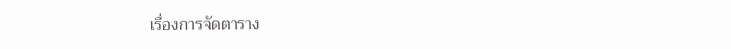เรื่องการจัดตาราง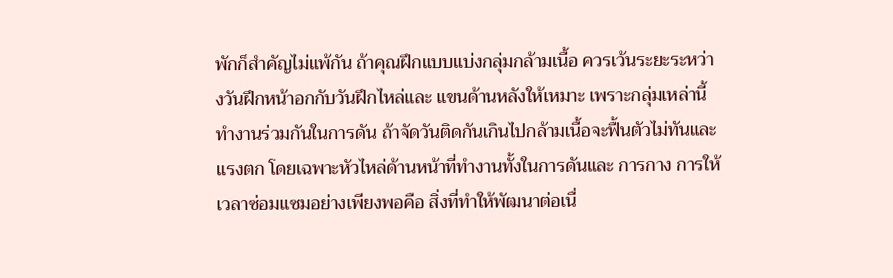พักก็สำคัญไม่แพ้กัน ถ้าคุณฝึกแบบแบ่งกลุ่มกล้ามเนื้อ ควรเว้นระยะระหว่างวันฝึกหน้าอกกับวันฝึกไหล่และ แขนด้านหลังให้เหมาะ เพราะกลุ่มเหล่านี้ทำงานร่วมกันในการดัน ถ้าจัดวันติดกันเกินไปกล้ามเนื้อจะฟื้นตัวไม่ทันและ แรงตก โดยเฉพาะหัวไหล่ด้านหน้าที่ทำงานทั้งในการดันและ การกาง การให้เวลาซ่อมแซมอย่างเพียงพอคือ สิ่งที่ทำให้พัฒนาต่อเนื่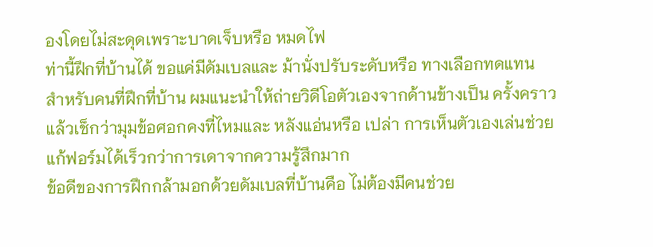องโดยไม่สะดุดเพราะบาดเจ็บหรือ หมดไฟ
ท่านี้ฝึกที่บ้านได้ ขอแค่มีดัมเบลและ ม้านั่งปรับระดับหรือ ทางเลือกทดแทน
สำหรับคนที่ฝึกที่บ้าน ผมแนะนำให้ถ่ายวิดีโอตัวเองจากด้านข้างเป็น ครั้งคราว แล้วเช็กว่ามุมข้อศอกคงที่ไหมและ หลังแอ่นหรือ เปล่า การเห็นตัวเองเล่นช่วยแก้ฟอร์มได้เร็วกว่าการเดาจากความรู้สึกมาก
ข้อดีของการฝึกกล้ามอกด้วยดัมเบลที่บ้านคือ ไม่ต้องมีคนช่วย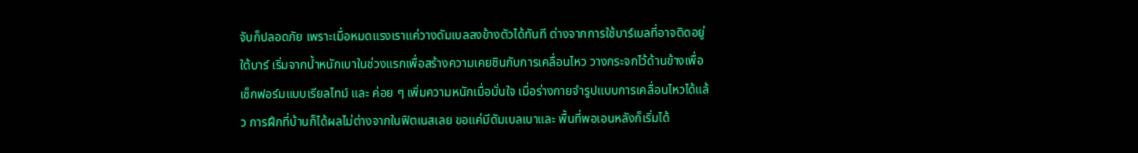จับก็ปลอดภัย เพราะเมื่อหมดแรงเราแค่วางดัมเบลลงข้างตัวได้ทันที ต่างจากการใช้บาร์เบลที่อาจติดอยู่ใต้บาร์ เริ่มจากน้ำหนักเบาในช่วงแรกเพื่อสร้างความเคยชินกับการเคลื่อนไหว วางกระจกไว้ด้านข้างเพื่อเช็กฟอร์มแบบเรียลไทม์ และ ค่อย ๆ เพิ่มความหนักเมื่อมั่นใจ เมื่อร่างกายจำรูปแบบการเคลื่อนไหวได้แล้ว การฝึกที่บ้านก็ได้ผลไม่ต่างจากในฟิตเนสเลย ขอแค่มีดัมเบลเบาและ พื้นที่พอเอนหลังก็เริ่มได้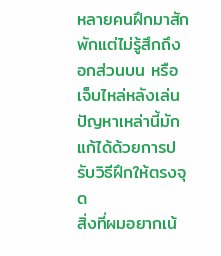หลายคนฝึกมาสักพักแต่ไม่รู้สึกถึงอกส่วนบน หรือ เจ็บไหล่หลังเล่น ปัญหาเหล่านี้มักแก้ได้ด้วยการปรับวิธีฝึกให้ตรงจุด
สิ่งที่ผมอยากเน้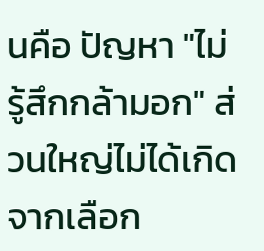นคือ ปัญหา "ไม่รู้สึกกล้ามอก" ส่วนใหญ่ไม่ได้เกิดจากเลือก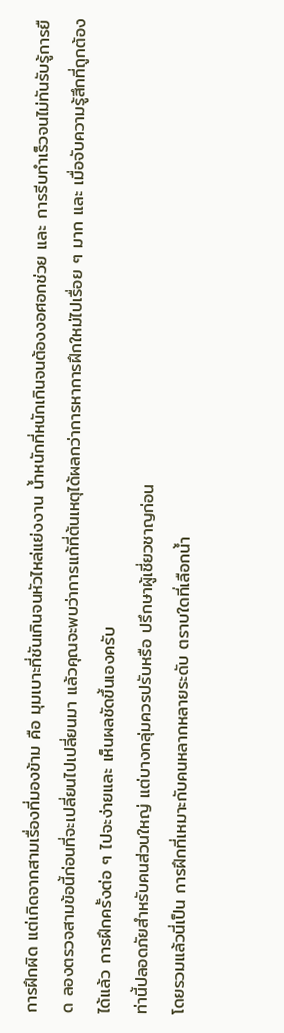การฝึกผิด แต่เกิดจากสามเรื่องที่มองข้าม คือ มุมเบาะที่ชันเกินจนหัวไหล่แย่งงาน น้ำหนักที่หนักเกินจนต้องงอศอกช่วย และ การรีบทำเร็วจนไม่ทันรับรู้การยืด ลองตรวจสามข้อนี้ก่อนที่จะเปลี่ยนไปเปลี่ยนมา แล้วคุณจะพบว่าการแก้ที่ต้นเหตุได้ผลกว่าการหาการฝึกใหม่ไปเรื่อย ๆ มาก และ เมื่อจับความรู้สึกที่ถูกต้องได้แล้ว การฝึกครั้งต่อ ๆ ไปจะง่ายและ เห็นผลชัดขึ้นเองครับ
ท่านี้ปลอดภัยสำหรับคนส่วนใหญ่ แต่บางกลุ่มควรปรับหรือ ปรึกษาผู้เชี่ยวชาญก่อน
โดยรวมแล้วนี่เป็น การฝึกที่เหมาะกับคนหลากหลายระดับ ตราบใดที่เลือกน้ำ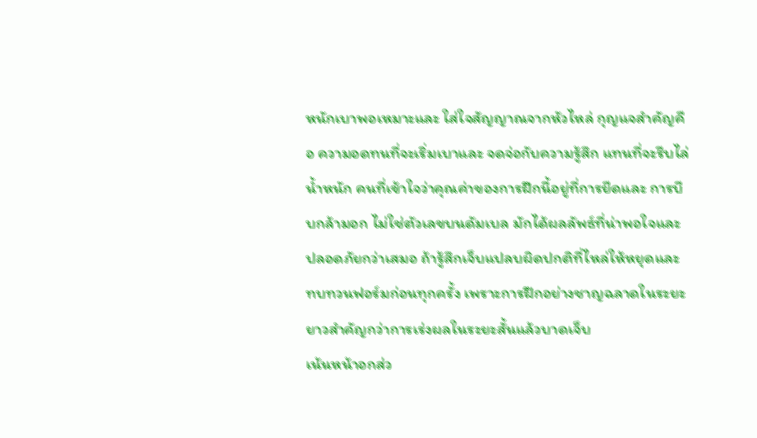หนักเบาพอเหมาะและ ใส่ใจสัญญาณจากหัวไหล่ กุญแจสำคัญคือ ความอดทนที่จะเริ่มเบาและ จดจ่อกับความรู้สึก แทนที่จะรีบไล่น้ำหนัก คนที่เข้าใจว่าคุณค่าของการฝึกนี้อยู่ที่การยืดและ การบีบกล้ามอก ไม่ใช่ตัวเลขบนดัมเบล มักได้ผลลัพธ์ที่น่าพอใจและ ปลอดภัยกว่าเสมอ ถ้ารู้สึกเจ็บแปลบผิดปกติที่ไหล่ให้หยุดและ ทบทวนฟอร์มก่อนทุกครั้ง เพราะการฝึกอย่างชาญฉลาดในระยะยาวสำคัญกว่าการเร่งผลในระยะสั้นแล้วบาดเจ็บ
เน้นหน้าอกส่ว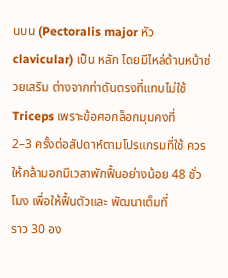นบน (Pectoralis major หัว clavicular) เป็น หลัก โดยมีไหล่ด้านหน้าช่วยเสริม ต่างจากท่าดันตรงที่แทบไม่ใช้ Triceps เพราะข้อศอกล็อกมุมคงที่
2–3 ครั้งต่อสัปดาห์ตามโปรแกรมที่ใช้ ควรให้กล้ามอกมีเวลาพักฟื้นอย่างน้อย 48 ชั่วโมง เพื่อให้ฟื้นตัวและ พัฒนาเต็มที่
ราว 30 อง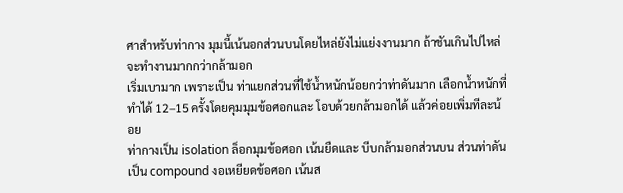ศาสำหรับท่ากาง มุมนี้เน้นอกส่วนบนโดยไหล่ยังไม่แย่งงานมาก ถ้าชันเกินไปไหล่จะทำงานมากกว่ากล้ามอก
เริ่มเบามาก เพราะเป็น ท่าแยกส่วนที่ใช้น้ำหนักน้อยกว่าท่าดันมาก เลือกน้ำหนักที่ทำได้ 12–15 ครั้งโดยคุมมุมข้อศอกและ โอบด้วยกล้ามอกได้ แล้วค่อยเพิ่มทีละน้อย
ท่ากางเป็น isolation ล็อกมุมข้อศอก เน้นยืดและ บีบกล้ามอกส่วนบน ส่วนท่าดันเป็น compound งอเหยียดข้อศอก เน้นส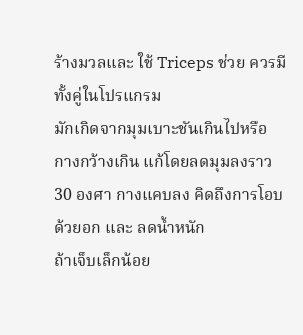ร้างมวลและ ใช้ Triceps ช่วย ควรมีทั้งคู่ในโปรแกรม
มักเกิดจากมุมเบาะชันเกินไปหรือ กางกว้างเกิน แก้โดยลดมุมลงราว 30 องศา กางแคบลง คิดถึงการโอบด้วยอก และ ลดน้ำหนัก
ถ้าเจ็บเล็กน้อย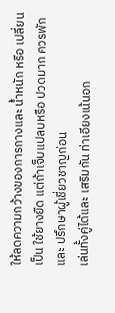ให้ลดความกว้างของการกางและ น้ำหนัก หรือ เปลี่ยนเป็น ใช้ยางยืด แต่ถ้าเจ็บแปลบหรือ ปวดมาก ควรพักและ ปรึกษาผู้เชี่ยวชาญก่อน
เล่นทั้งคู่ได้และ เสริมกัน ท่าเอียงเน้นอก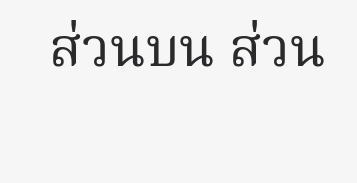ส่วนบน ส่วน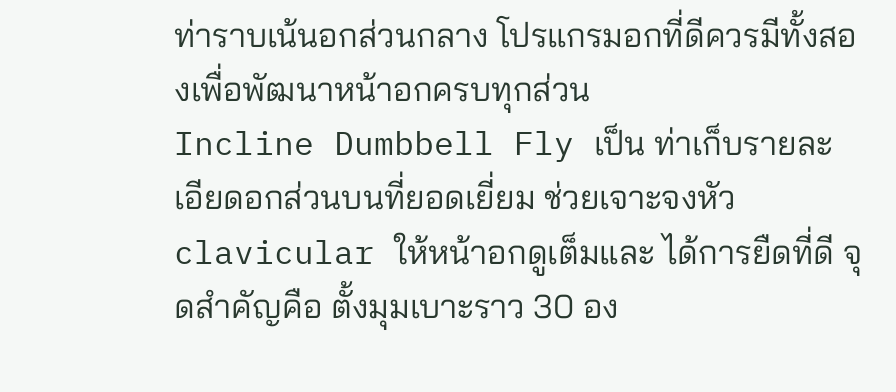ท่าราบเน้นอกส่วนกลาง โปรแกรมอกที่ดีควรมีทั้งสองเพื่อพัฒนาหน้าอกครบทุกส่วน
Incline Dumbbell Fly เป็น ท่าเก็บรายละเอียดอกส่วนบนที่ยอดเยี่ยม ช่วยเจาะจงหัว clavicular ให้หน้าอกดูเต็มและ ได้การยืดที่ดี จุดสำคัญคือ ตั้งมุมเบาะราว 30 อง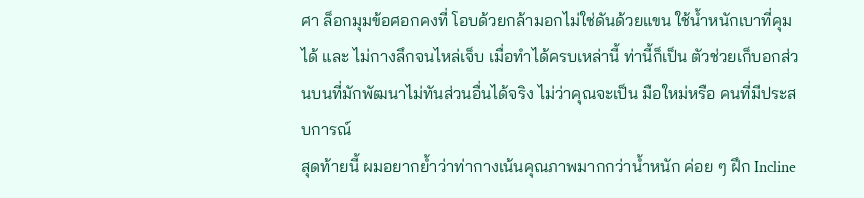ศา ล็อกมุมข้อศอกคงที่ โอบด้วยกล้ามอกไม่ใช่ดันด้วยแขน ใช้น้ำหนักเบาที่คุมได้ และ ไม่กางลึกจนไหล่เจ็บ เมื่อทำได้ครบเหล่านี้ ท่านี้ก็เป็น ตัวช่วยเก็บอกส่วนบนที่มักพัฒนาไม่ทันส่วนอื่นได้จริง ไม่ว่าคุณจะเป็น มือใหม่หรือ คนที่มีประสบการณ์
สุดท้ายนี้ ผมอยากย้ำว่าท่ากางเน้นคุณภาพมากกว่าน้ำหนัก ค่อย ๆ ฝึก Incline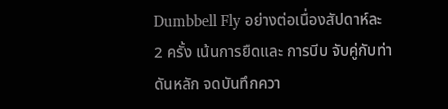Dumbbell Fly อย่างต่อเนื่องสัปดาห์ละ 2 ครั้ง เน้นการยืดและ การบีบ จับคู่กับท่าดันหลัก จดบันทึกควา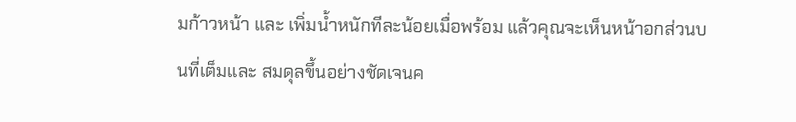มก้าวหน้า และ เพิ่มน้ำหนักทีละน้อยเมื่อพร้อม แล้วคุณจะเห็นหน้าอกส่วนบนที่เต็มและ สมดุลขึ้นอย่างชัดเจนค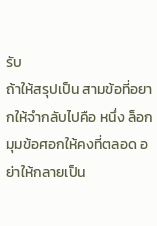รับ
ถ้าให้สรุปเป็น สามข้อที่อยากให้จำกลับไปคือ หนึ่ง ล็อกมุมข้อศอกให้คงที่ตลอด อย่าให้กลายเป็น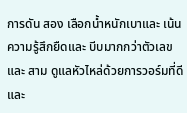การดัน สอง เลือกน้ำหนักเบาและ เน้นความรู้สึกยืดและ บีบมากกว่าตัวเลข และ สาม ดูแลหัวไหล่ด้วยการวอร์มที่ดีและ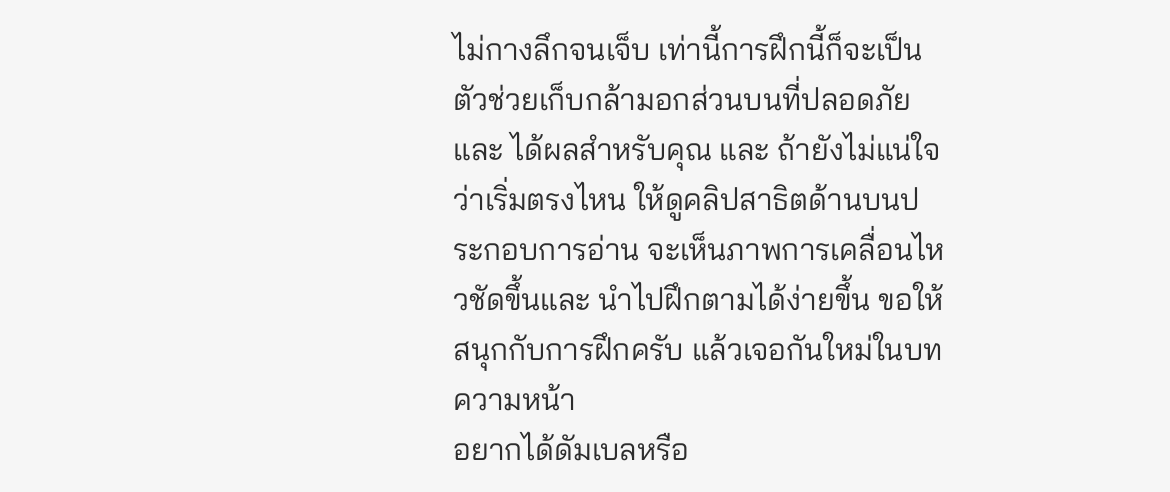ไม่กางลึกจนเจ็บ เท่านี้การฝึกนี้ก็จะเป็น ตัวช่วยเก็บกล้ามอกส่วนบนที่ปลอดภัยและ ได้ผลสำหรับคุณ และ ถ้ายังไม่แน่ใจว่าเริ่มตรงไหน ให้ดูคลิปสาธิตด้านบนประกอบการอ่าน จะเห็นภาพการเคลื่อนไหวชัดขึ้นและ นำไปฝึกตามได้ง่ายขึ้น ขอให้สนุกกับการฝึกครับ แล้วเจอกันใหม่ในบทความหน้า
อยากได้ดัมเบลหรือ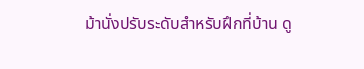ม้านั่งปรับระดับสำหรับฝึกที่บ้าน ดู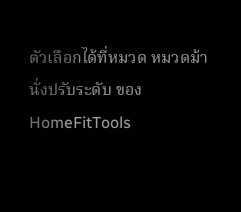ตัวเลือกได้ที่หมวด หมวดม้านั่งปรับระดับ ของ HomeFitTools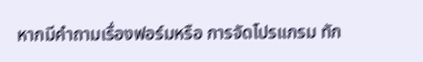หากมีคำถามเรื่องฟอร์มหรือ การจัดโปรแกรม ทัก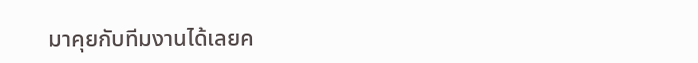มาคุยกับทีมงานได้เลยค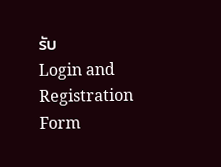รับ
Login and Registration Form